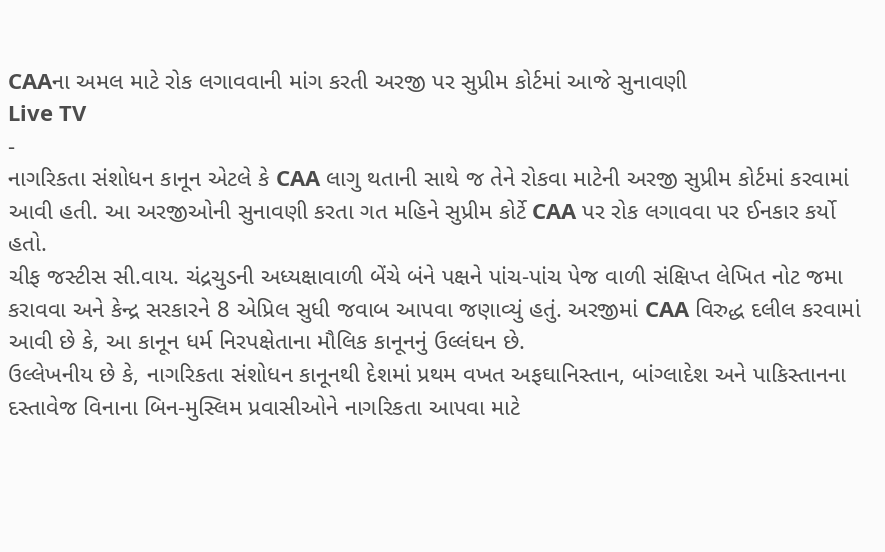CAAના અમલ માટે રોક લગાવવાની માંગ કરતી અરજી પર સુપ્રીમ કોર્ટમાં આજે સુનાવણી
Live TV
-
નાગરિકતા સંશોધન કાનૂન એટલે કે CAA લાગુ થતાની સાથે જ તેને રોકવા માટેની અરજી સુપ્રીમ કોર્ટમાં કરવામાં આવી હતી. આ અરજીઓની સુનાવણી કરતા ગત મહિને સુપ્રીમ કોર્ટે CAA પર રોક લગાવવા પર ઈનકાર કર્યો હતો.
ચીફ જસ્ટીસ સી.વાય. ચંદ્રચુડની અધ્યક્ષાવાળી બેંચે બંને પક્ષને પાંચ-પાંચ પેજ વાળી સંક્ષિપ્ત લેખિત નોટ જમા કરાવવા અને કેન્દ્ર સરકારને 8 એપ્રિલ સુધી જવાબ આપવા જણાવ્યું હતું. અરજીમાં CAA વિરુદ્ધ દલીલ કરવામાં આવી છે કે, આ કાનૂન ધર્મ નિરપક્ષેતાના મૌલિક કાનૂનનું ઉલ્લંઘન છે.
ઉલ્લેખનીય છે કે, નાગરિકતા સંશોધન કાનૂનથી દેશમાં પ્રથમ વખત અફઘાનિસ્તાન, બાંગ્લાદેશ અને પાકિસ્તાનના દસ્તાવેજ વિનાના બિન-મુસ્લિમ પ્રવાસીઓને નાગરિકતા આપવા માટે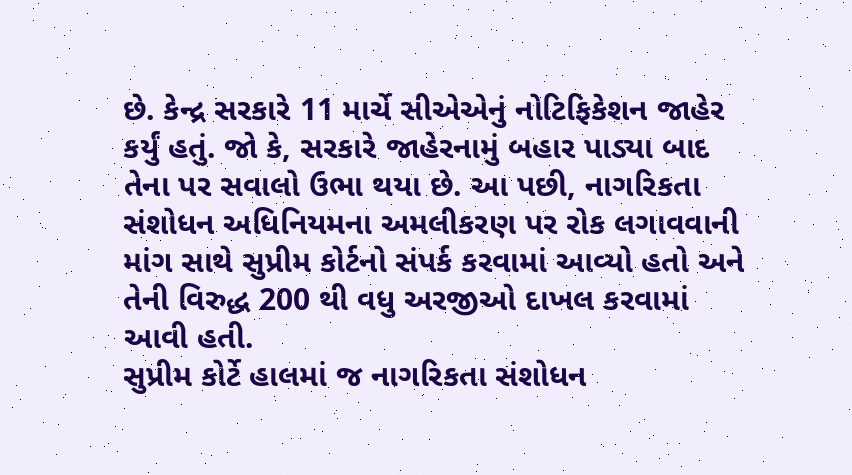છે. કેન્દ્ર સરકારે 11 માર્ચે સીએએનું નોટિફિકેશન જાહેર કર્યું હતું. જો કે, સરકારે જાહેરનામું બહાર પાડ્યા બાદ તેના પર સવાલો ઉભા થયા છે. આ પછી, નાગરિકતા સંશોધન અધિનિયમના અમલીકરણ પર રોક લગાવવાની માંગ સાથે સુપ્રીમ કોર્ટનો સંપર્ક કરવામાં આવ્યો હતો અને તેની વિરુદ્ધ 200 થી વધુ અરજીઓ દાખલ કરવામાં આવી હતી.
સુપ્રીમ કોર્ટે હાલમાં જ નાગરિકતા સંશોધન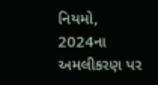નિયમો, 2024ના અમલીકરણ પર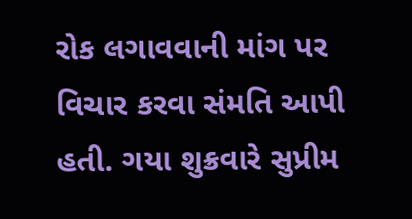રોક લગાવવાની માંગ પર વિચાર કરવા સંમતિ આપી હતી. ગયા શુક્રવારે સુપ્રીમ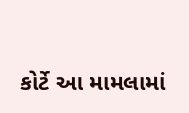કોર્ટે આ મામલામાં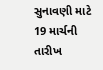સુનાવણી માટે 19 માર્ચની તારીખ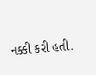નક્કી કરી હતી.